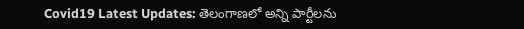Covid19 Latest Updates: తెలంగాణలో అన్ని పార్టీలను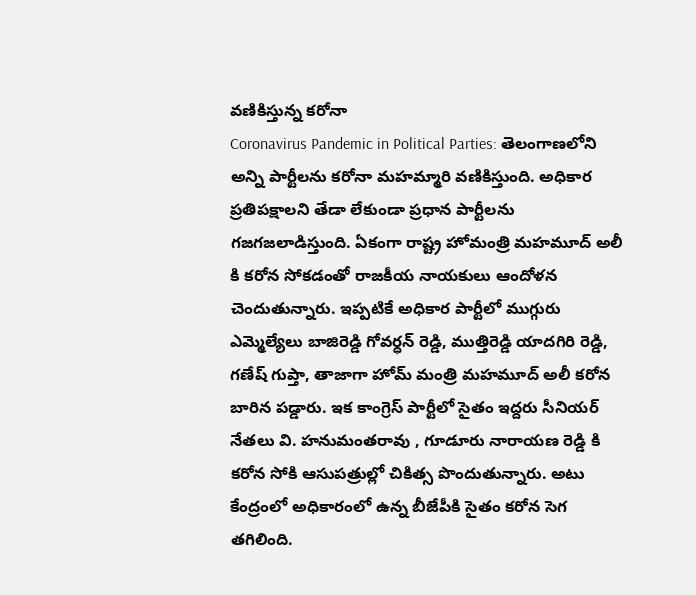వణికిస్తున్న కరోనా
Coronavirus Pandemic in Political Parties: తెలంగాణలోని అన్ని పార్టీలను కరోనా మహమ్మారి వణికిస్తుంది. అధికార ప్రతిపక్షాలని తేడా లేకుండా ప్రధాన పార్టీలను గజగజలాడిస్తుంది. ఏకంగా రాష్ట్ర హోమంత్రి మహమూద్ అలీ కి కరోన సోకడంతో రాజకీయ నాయకులు ఆందోళన చెందుతున్నారు. ఇప్పటికే అధికార పార్టీలో ముగ్గురు ఎమ్మెల్యేలు బాజిరెడ్డి గోవర్ధన్ రెడ్డి, ముత్తిరెడ్డి యాదగిరి రెడ్డి, గణేష్ గుప్తా, తాజాగా హోమ్ మంత్రి మహమూద్ అలీ కరోన బారిన పడ్డారు. ఇక కాంగ్రెస్ పార్టీలో సైతం ఇద్దరు సీనియర్ నేతలు వి. హనుమంతరావు , గూడూరు నారాయణ రెడ్డి కి కరోన సోకి ఆసుపత్రుల్లో చికిత్స పొందుతున్నారు. అటు కేంద్రంలో అధికారంలో ఉన్న బీజేపీకి సైతం కరోన సెగ తగిలింది.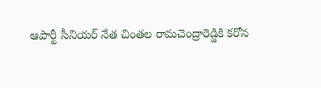ఆపార్టీ సీనియర్ నేత చింతల రామచెంద్రారెడ్డికి కరోన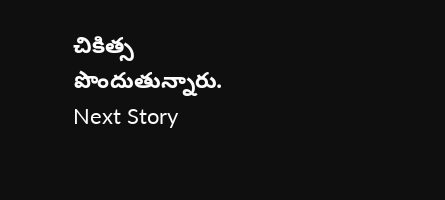చికిత్స పొందుతున్నారు.
Next Story